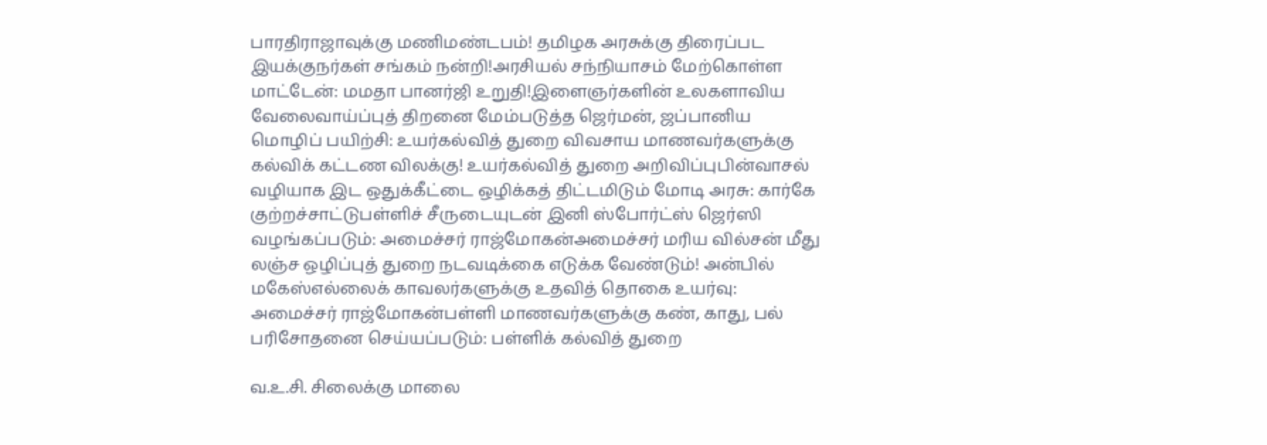பாரதிராஜாவுக்கு மணிமண்டபம்! தமிழக அரசுக்கு திரைப்பட இயக்குநர்கள் சங்கம் நன்றி!அரசியல் சந்நியாசம் மேற்கொள்ள மாட்டேன்: மமதா பானர்ஜி உறுதி!இளைஞர்களின் உலகளாவிய வேலைவாய்ப்புத் திறனை மேம்படுத்த ஜெர்மன், ஜப்பானிய மொழிப் பயிற்சி: உயர்கல்வித் துறை விவசாய மாணவர்களுக்கு கல்விக் கட்டண விலக்கு! உயர்கல்வித் துறை அறிவிப்புபின்வாசல் வழியாக இட ஒதுக்கீட்டை ஒழிக்கத் திட்டமிடும் மோடி அரசு: கார்கே குற்றச்சாட்டுபள்ளிச் சீருடையுடன் இனி ஸ்போர்ட்ஸ் ஜெர்ஸி வழங்கப்படும்: அமைச்சர் ராஜ்மோகன்அமைச்சர் மரிய வில்சன் மீது லஞ்ச ஒழிப்புத் துறை நடவடிக்கை எடுக்க வேண்டும்! அன்பில் மகேஸ்எல்லைக் காவலர்களுக்கு உதவித் தொகை உயர்வு: அமைச்சர் ராஜ்மோகன்பள்ளி மாணவர்களுக்கு கண், காது, பல் பரிசோதனை செய்யப்படும்: பள்ளிக் கல்வித் துறை

வ.உ.சி. சிலைக்கு மாலை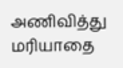அணிவித்து மரியாதை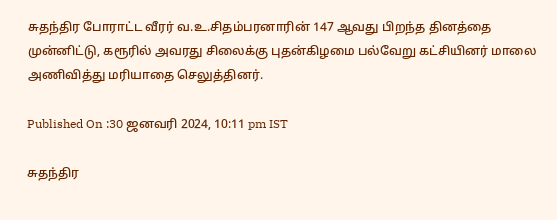சுதந்திர போராட்ட வீரர் வ.உ.சிதம்பரனாரின் 147 ஆவது பிறந்த தினத்தை முன்னிட்டு, கரூரில் அவரது சிலைக்கு புதன்கிழமை பல்வேறு கட்சியினர் மாலை அணிவித்து மரியாதை செலுத்தினர்.

Published On :30 ஜனவரி 2024, 10:11 pm IST

சுதந்திர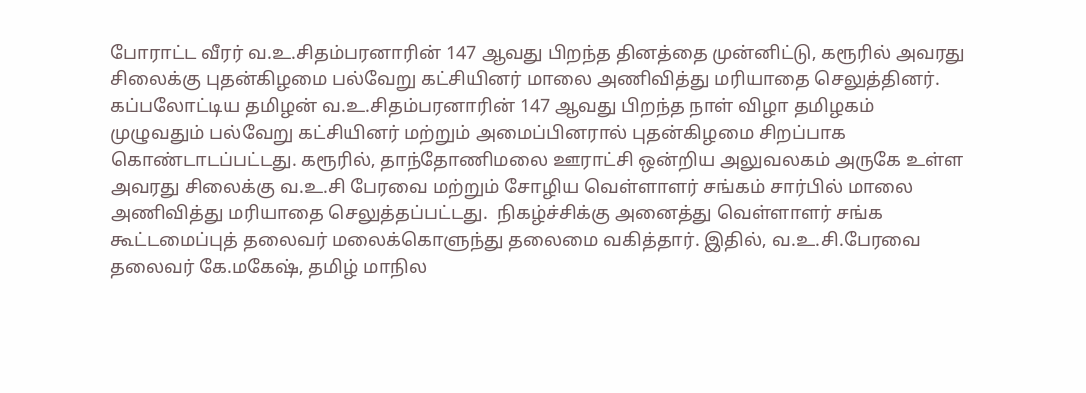போராட்ட வீரர் வ.உ.சிதம்பரனாரின் 147 ஆவது பிறந்த தினத்தை முன்னிட்டு, கரூரில் அவரது சிலைக்கு புதன்கிழமை பல்வேறு கட்சியினர் மாலை அணிவித்து மரியாதை செலுத்தினர்.
கப்பலோட்டிய தமிழன் வ.உ.சிதம்பரனாரின் 147 ஆவது பிறந்த நாள் விழா தமிழகம் முழுவதும் பல்வேறு கட்சியினர் மற்றும் அமைப்பினரால் புதன்கிழமை சிறப்பாக கொண்டாடப்பட்டது. கரூரில், தாந்தோணிமலை ஊராட்சி ஒன்றிய அலுவலகம் அருகே உள்ள அவரது சிலைக்கு வ.உ.சி பேரவை மற்றும் சோழிய வெள்ளாளர் சங்கம் சார்பில் மாலை அணிவித்து மரியாதை செலுத்தப்பட்டது.  நிகழ்ச்சிக்கு அனைத்து வெள்ளாளர் சங்க கூட்டமைப்புத் தலைவர் மலைக்கொளுந்து தலைமை வகித்தார். இதில், வ.உ.சி.பேரவை தலைவர் கே.மகேஷ், தமிழ் மாநில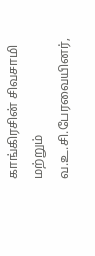காங்கிரசின் சிவசாமி மற்றும் வ.உ.சி.பேரவையினர்,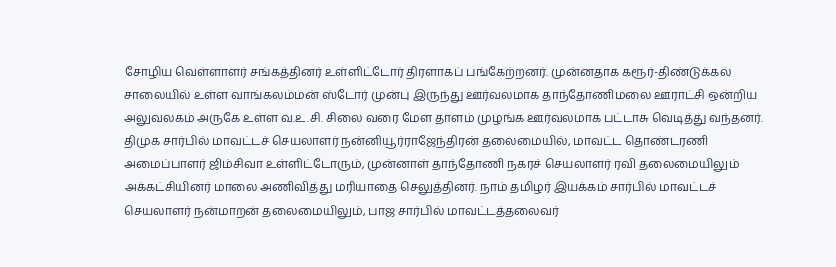சோழிய வெள்ளாளர் சங்கத்தினர் உள்ளிட்டோர் திரளாகப் பங்கேற்றனர். முன்னதாக கரூர்-திண்டுக்கல் சாலையில் உள்ள வாங்கலம்மன் ஸ்டோர் முன்பு இருந்து ஊர்வலமாக தாந்தோணிமலை ஊராட்சி ஒன்றிய அலுவலகம் அருகே உள்ள வ.உ.சி. சிலை வரை மேள தாளம் முழங்க ஊர்வலமாக பட்டாசு வெடித்து வந்தனர்.
திமுக சார்பில் மாவட்டச் செயலாளர் நன்னியூர்ராஜேந்திரன் தலைமையில், மாவட்ட தொண்டரணி அமைப்பாளர் ஜிம்சிவா உள்ளிட்டோரும், முன்னாள் தாந்தோணி நகரச் செயலாளர் ரவி தலைமையிலும் அக்கட்சியினர் மாலை அணிவித்து மரியாதை செலுத்தினர். நாம் தமிழர் இயக்கம் சார்பில் மாவட்டச் செயலாளர் நன்மாறன் தலைமையிலும், பாஜ சார்பில் மாவட்டத்தலைவர்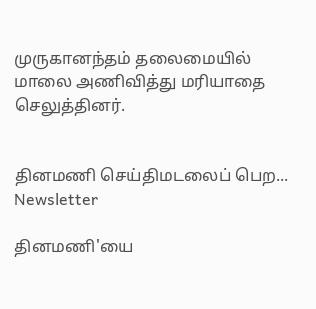முருகானந்தம் தலைமையில் மாலை அணிவித்து மரியாதை செலுத்தினர்.


தினமணி செய்திமடலைப் பெற... Newsletter

தினமணி'யை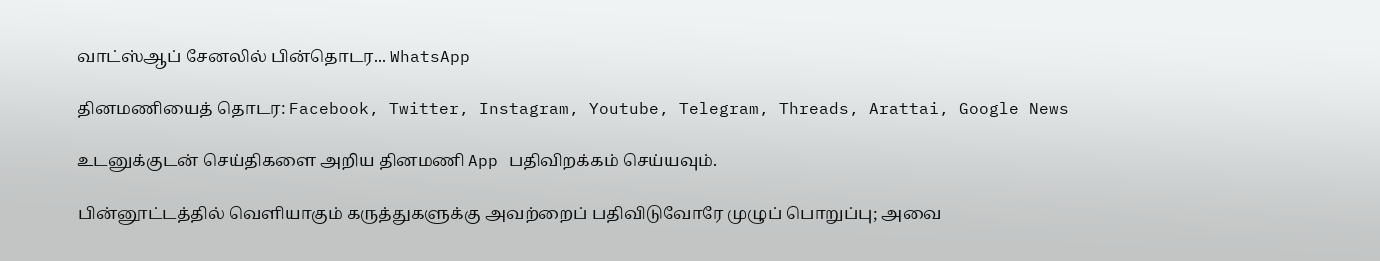வாட்ஸ்ஆப் சேனலில் பின்தொடர... WhatsApp

தினமணியைத் தொடர: Facebook, Twitter, Instagram, Youtube, Telegram, Threads, Arattai, Google News

உடனுக்குடன் செய்திகளை அறிய தினமணி App பதிவிறக்கம் செய்யவும்.

பின்னூட்டத்தில் வெளியாகும் கருத்துகளுக்கு அவற்றைப் பதிவிடுவோரே முழுப் பொறுப்பு; அவை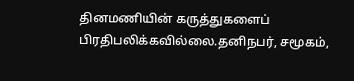தினமணியின் கருத்துகளைப் பிரதிபலிக்கவில்லை.தனிநபர், சமூகம்,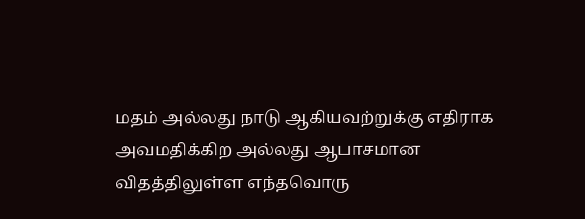மதம் அல்லது நாடு ஆகியவற்றுக்கு எதிராக அவமதிக்கிற அல்லது ஆபாசமான விதத்திலுள்ள எந்தவொரு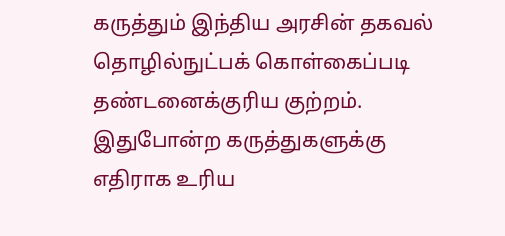கருத்தும் இந்திய அரசின் தகவல் தொழில்நுட்பக் கொள்கைப்படி தண்டனைக்குரிய குற்றம். இதுபோன்ற கருத்துகளுக்கு எதிராக உரிய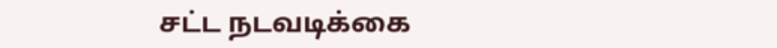சட்ட நடவடிக்கை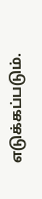எடுக்கப்படும்.